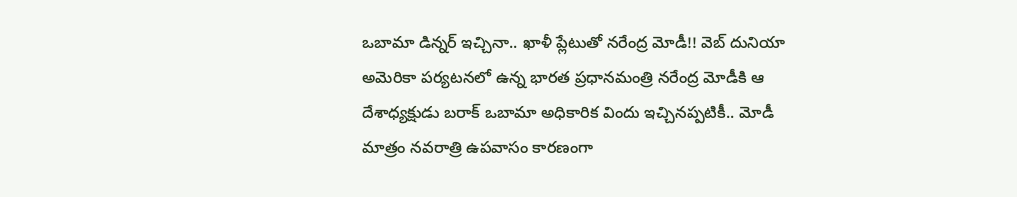ఒబామా డిన్నర్ ఇచ్చినా.. ఖాళీ ప్లేటుతో నరేంద్ర మోడీ!! వెబ్ దునియా
అమెరికా పర్యటనలో ఉన్న భారత ప్రధానమంత్రి నరేంద్ర మోడీకి ఆ దేశాధ్యక్షుడు బరాక్ ఒబామా అధికారిక విందు ఇచ్చినప్పటికీ.. మోడీ మాత్రం నవరాత్రి ఉపవాసం కారణంగా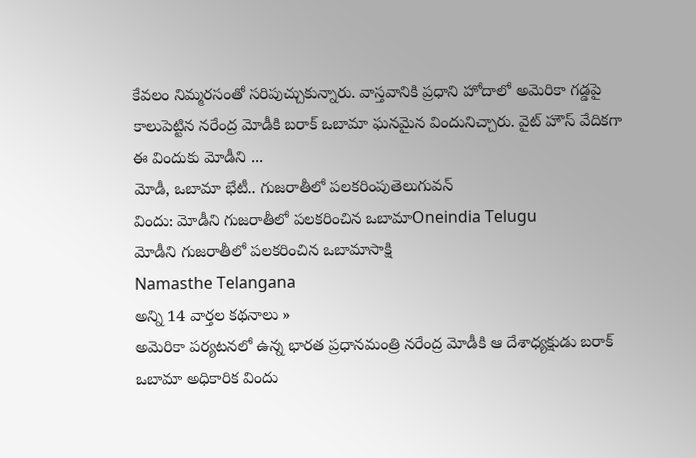కేవలం నిమ్మరసంతో సరిపుచ్చుకున్నారు. వాస్తవానికి ప్రధాని హోదాలో అమెరికా గడ్డపై కాలుపెట్టిన నరేంద్ర మోడీకి బరాక్ ఒబామా ఘనమైన విందునిచ్చారు. వైట్ హౌస్ వేదికగా ఈ విందుకు మోడీని ...
మోడీ, ఒబామా భేటీ.. గుజరాతీలో పలకరింపుతెలుగువన్
విందు: మోడీని గుజరాతీలో పలకరించిన ఒబామాOneindia Telugu
మోడీని గుజరాతీలో పలకరించిన ఒబామాసాక్షి
Namasthe Telangana
అన్ని 14 వార్తల కథనాలు »
అమెరికా పర్యటనలో ఉన్న భారత ప్రధానమంత్రి నరేంద్ర మోడీకి ఆ దేశాధ్యక్షుడు బరాక్ ఒబామా అధికారిక విందు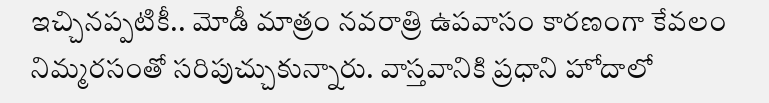ఇచ్చినప్పటికీ.. మోడీ మాత్రం నవరాత్రి ఉపవాసం కారణంగా కేవలం నిమ్మరసంతో సరిపుచ్చుకున్నారు. వాస్తవానికి ప్రధాని హోదాలో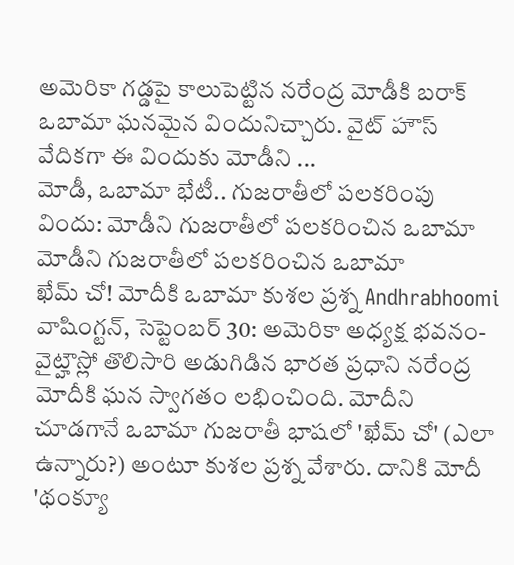అమెరికా గడ్డపై కాలుపెట్టిన నరేంద్ర మోడీకి బరాక్ ఒబామా ఘనమైన విందునిచ్చారు. వైట్ హౌస్ వేదికగా ఈ విందుకు మోడీని ...
మోడీ, ఒబామా భేటీ.. గుజరాతీలో పలకరింపు
విందు: మోడీని గుజరాతీలో పలకరించిన ఒబామా
మోడీని గుజరాతీలో పలకరించిన ఒబామా
ఖేమ్ చో! మోదీకి ఒబామా కుశల ప్రశ్న Andhrabhoomi
వాషింగ్టన్, సెప్టెంబర్ 30: అమెరికా అధ్యక్ష భవనం- వైట్హౌస్లో తొలిసారి అడుగిడిన భారత ప్రధాని నరేంద్ర మోదీకి ఘన స్వాగతం లభించింది. మోదీని చూడగానే ఒబామా గుజరాతీ భాషలో 'ఖేమ్ చో' (ఎలా ఉన్నారు?) అంటూ కుశల ప్రశ్న వేశారు. దానికి మోదీ 'థంక్యూ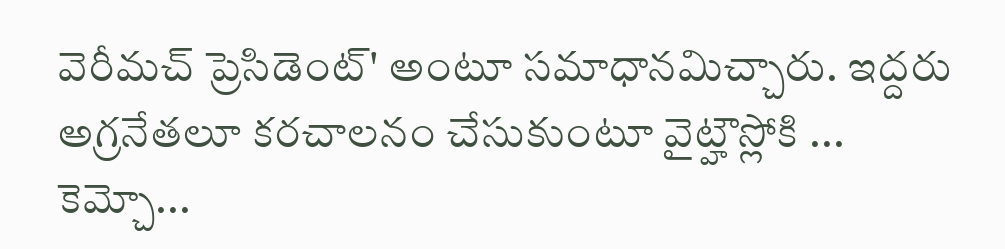వెరీమచ్ ప్రెసిడెంట్' అంటూ సమాధానమిచ్చారు. ఇద్దరు అగ్రనేతలూ కరచాలనం చేసుకుంటూ వైట్హౌస్లోకి ...
కెమ్చో...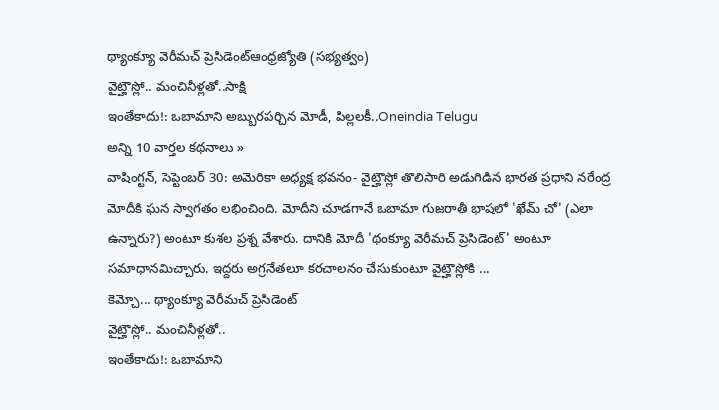థ్యాంక్యూ వెరీమచ్ ప్రెసిడెంట్ఆంధ్రజ్యోతి (సభ్యత్వం)
వైట్హౌస్లో.. మంచినీళ్లతో..సాక్షి
ఇంతేకాదు!: ఒబామాని అబ్బురపర్చిన మోడీ, పిల్లలకీ..Oneindia Telugu
అన్ని 10 వార్తల కథనాలు »
వాషింగ్టన్, సెప్టెంబర్ 30: అమెరికా అధ్యక్ష భవనం- వైట్హౌస్లో తొలిసారి అడుగిడిన భారత ప్రధాని నరేంద్ర మోదీకి ఘన స్వాగతం లభించింది. మోదీని చూడగానే ఒబామా గుజరాతీ భాషలో 'ఖేమ్ చో' (ఎలా ఉన్నారు?) అంటూ కుశల ప్రశ్న వేశారు. దానికి మోదీ 'థంక్యూ వెరీమచ్ ప్రెసిడెంట్' అంటూ సమాధానమిచ్చారు. ఇద్దరు అగ్రనేతలూ కరచాలనం చేసుకుంటూ వైట్హౌస్లోకి ...
కెమ్చో... థ్యాంక్యూ వెరీమచ్ ప్రెసిడెంట్
వైట్హౌస్లో.. మంచినీళ్లతో..
ఇంతేకాదు!: ఒబామాని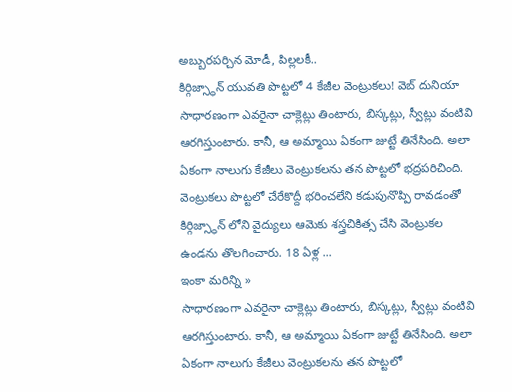అబ్బురపర్చిన మోడీ, పిల్లలకీ..
కిర్గిజ్స్థాన్ యువతి పొట్టలో 4 కేజీల వెంట్రుకలు! వెబ్ దునియా
సాధారణంగా ఎవరైనా చాక్లెట్లు తింటారు, బిస్కట్లు, స్వీట్లు వంటివి ఆరగిస్తుంటారు. కానీ, ఆ అమ్మాయి ఏకంగా జుట్టే తినేసింది. అలా ఏకంగా నాలుగు కేజీలు వెంట్రుకలను తన పొట్టలో భద్రపరిచింది. వెంట్రుకలు పొట్టలో చేరేకొద్దీ భరించలేని కడుపునొప్పి రావడంతో కిర్గిజ్స్థాన్ లోని వైద్యులు ఆమెకు శస్త్రచికిత్స చేసి వెంట్రుకల ఉండను తొలగించారు. 18 ఏళ్ల ...
ఇంకా మరిన్ని »
సాధారణంగా ఎవరైనా చాక్లెట్లు తింటారు, బిస్కట్లు, స్వీట్లు వంటివి ఆరగిస్తుంటారు. కానీ, ఆ అమ్మాయి ఏకంగా జుట్టే తినేసింది. అలా ఏకంగా నాలుగు కేజీలు వెంట్రుకలను తన పొట్టలో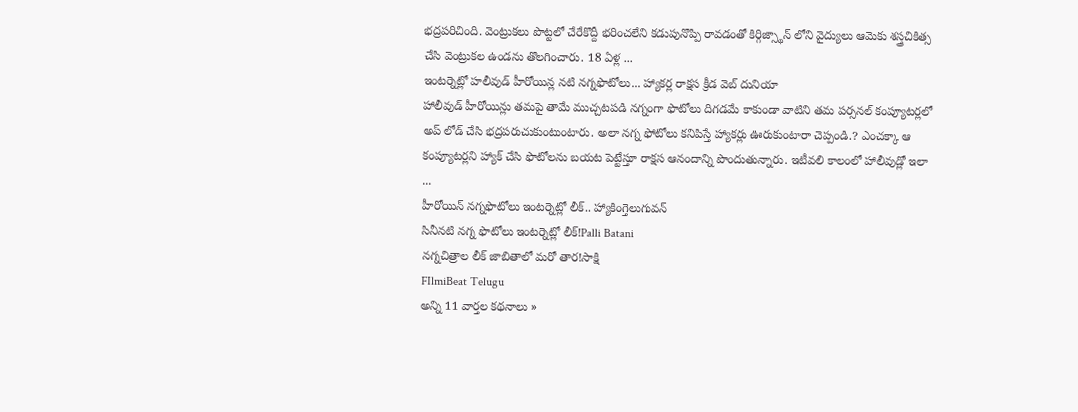భద్రపరిచింది. వెంట్రుకలు పొట్టలో చేరేకొద్దీ భరించలేని కడుపునొప్పి రావడంతో కిర్గిజ్స్థాన్ లోని వైద్యులు ఆమెకు శస్త్రచికిత్స చేసి వెంట్రుకల ఉండను తొలగించారు. 18 ఏళ్ల ...
ఇంటర్నెట్లో హలీవుడ్ హీరోయిన్ల నటి నగ్నఫొటోలు... హ్యాకర్ల రాక్షస క్రీడ వెబ్ దునియా
హాలీవుడ్ హీరోయిన్లు తమపై తామే ముచ్చటపడి నగ్నంగా ఫొటోలు దిగడమే కాకుండా వాటిని తమ పర్సనల్ కంప్యూటర్లలో అప్ లోడ్ చేసి భద్రపరుచుకుంటుంటారు. అలా నగ్న ఫోటోలు కనిపిస్తే హ్యాకర్లు ఊరుకుంటారా చెప్పండి.? ఎంచక్కా ఆ కంప్యూటర్లని హ్యాక్ చేసి ఫొటోలను బయట పెట్టేస్తూ రాక్షస ఆనందాన్ని పొందుతున్నారు. ఇటీవలి కాలంలో హాలీవుడ్లో ఇలా ...
హీరోయిన్ నగ్నఫొటోలు ఇంటర్నెట్లో లీక్.. హ్యాకింగ్తెలుగువన్
సినీనటి నగ్న ఫొటోలు ఇంటర్నెట్లో లీక్!Palli Batani
నగ్నచిత్రాల లీక్ జాబితాలో మరో తార!సాక్షి
FIlmiBeat Telugu
అన్ని 11 వార్తల కథనాలు »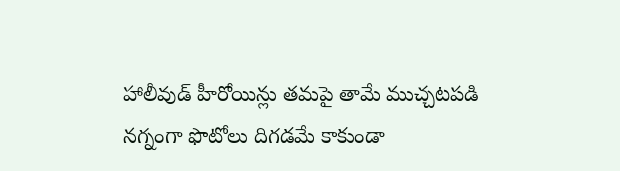హాలీవుడ్ హీరోయిన్లు తమపై తామే ముచ్చటపడి నగ్నంగా ఫొటోలు దిగడమే కాకుండా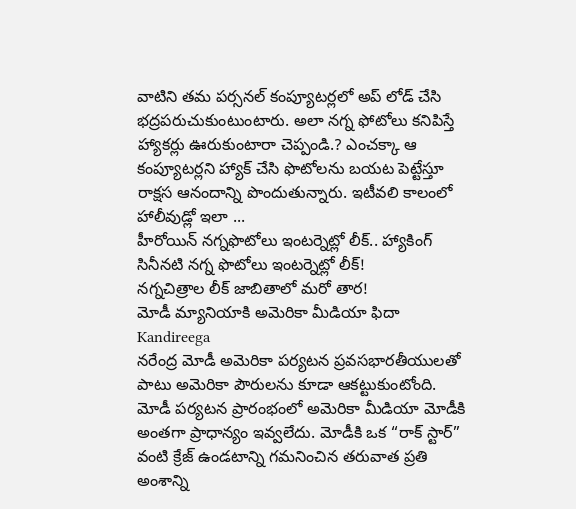వాటిని తమ పర్సనల్ కంప్యూటర్లలో అప్ లోడ్ చేసి భద్రపరుచుకుంటుంటారు. అలా నగ్న ఫోటోలు కనిపిస్తే హ్యాకర్లు ఊరుకుంటారా చెప్పండి.? ఎంచక్కా ఆ కంప్యూటర్లని హ్యాక్ చేసి ఫొటోలను బయట పెట్టేస్తూ రాక్షస ఆనందాన్ని పొందుతున్నారు. ఇటీవలి కాలంలో హాలీవుడ్లో ఇలా ...
హీరోయిన్ నగ్నఫొటోలు ఇంటర్నెట్లో లీక్.. హ్యాకింగ్
సినీనటి నగ్న ఫొటోలు ఇంటర్నెట్లో లీక్!
నగ్నచిత్రాల లీక్ జాబితాలో మరో తార!
మోడీ మ్యానియాకి అమెరికా మీడియా ఫిదా Kandireega
నరేంద్ర మోడీ అమెరికా పర్యటన ప్రవసభారతీయులతో పాటు అమెరికా పౌరులను కూడా ఆకట్టుకుంటోంది. మోడీ పర్యటన ప్రారంభంలో అమెరికా మీడియా మోడీకి అంతగా ప్రాధాన్యం ఇవ్వలేదు. మోడీకి ఒక “రాక్ స్టార్” వంటి క్రేజ్ ఉండటాన్ని గమనించిన తరువాత ప్రతి అంశాన్ని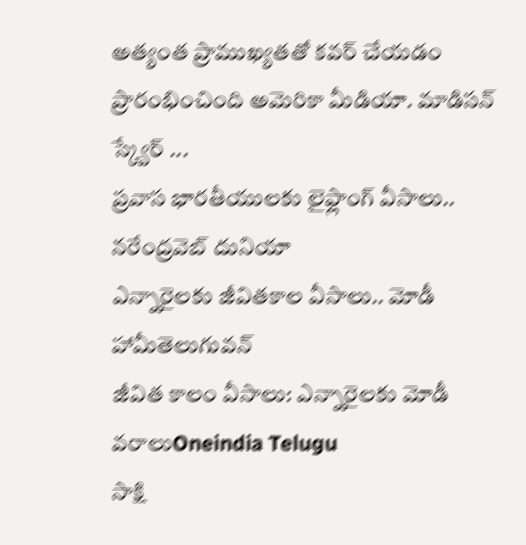అత్యంత ప్రాముఖ్యతతో కవర్ చేయడం ప్రారంభించింది అమెరికా మీడియా. మాడిసన్ స్క్వేర్ ...
ప్రవాస భారతీయులకు లైఫ్లాంగ్ వీసాలు.. నరేంద్రవెబ్ దునియా
ఎన్నారైలకు జీవితకాల వీసాలు.. మోడీ హామీతెలుగువన్
జీవిత కాలం వీసాలు: ఎన్నారైలకు మోడీ వరాలుOneindia Telugu
సాక్షి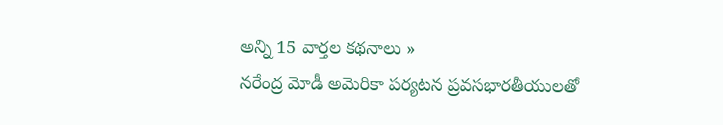అన్ని 15 వార్తల కథనాలు »
నరేంద్ర మోడీ అమెరికా పర్యటన ప్రవసభారతీయులతో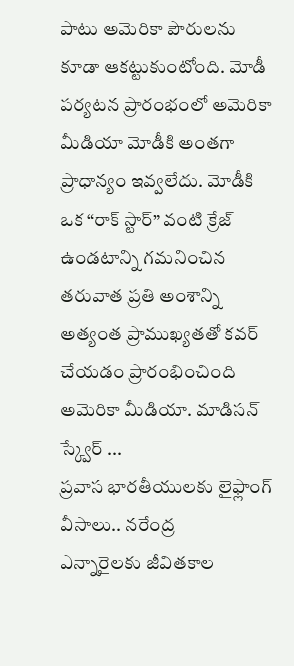పాటు అమెరికా పౌరులను కూడా ఆకట్టుకుంటోంది. మోడీ పర్యటన ప్రారంభంలో అమెరికా మీడియా మోడీకి అంతగా ప్రాధాన్యం ఇవ్వలేదు. మోడీకి ఒక “రాక్ స్టార్” వంటి క్రేజ్ ఉండటాన్ని గమనించిన తరువాత ప్రతి అంశాన్ని అత్యంత ప్రాముఖ్యతతో కవర్ చేయడం ప్రారంభించింది అమెరికా మీడియా. మాడిసన్ స్క్వేర్ ...
ప్రవాస భారతీయులకు లైఫ్లాంగ్ వీసాలు.. నరేంద్ర
ఎన్నారైలకు జీవితకాల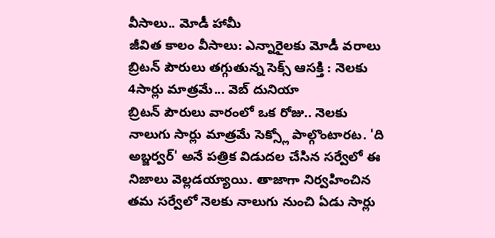వీసాలు.. మోడీ హామీ
జీవిత కాలం వీసాలు: ఎన్నారైలకు మోడీ వరాలు
బ్రిటన్ పౌరులు తగ్గుతున్న సెక్స్ ఆసక్తి : నెలకు 4సార్లు మాత్రమే... వెబ్ దునియా
బ్రిటన్ పౌరులు వారంలో ఒక రోజు.. నెలకు నాలుగు సార్లు మాత్రమే సెక్స్లో పాల్గొంటారట. 'ది అబ్జర్వర్' అనే పత్రిక విడుదల చేసిన సర్వేలో ఈ నిజాలు వెల్లడయ్యాయి. తాజాగా నిర్వహించిన తమ సర్వేలో నెలకు నాలుగు నుంచి ఏడు సార్లు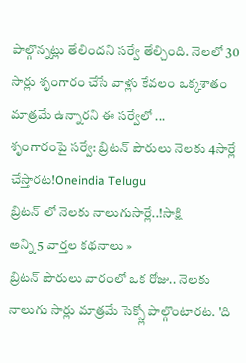పాల్గొన్నట్లు తేలిందని సర్వే తేల్చింది. నెలలో 30 సార్లు శృంగారం చేసే వాళ్లు కేవలం ఒక్కశాతం మాత్రమే ఉన్నారని ఈ సర్వేలో ...
శృంగారంపై సర్వే: బ్రిటన్ పౌరులు నెలకు 4సార్లే చేస్తారట!Oneindia Telugu
బ్రిటన్ లో నెలకు నాలుగుసార్లే..!సాక్షి
అన్ని 5 వార్తల కథనాలు »
బ్రిటన్ పౌరులు వారంలో ఒక రోజు.. నెలకు నాలుగు సార్లు మాత్రమే సెక్స్లో పాల్గొంటారట. 'ది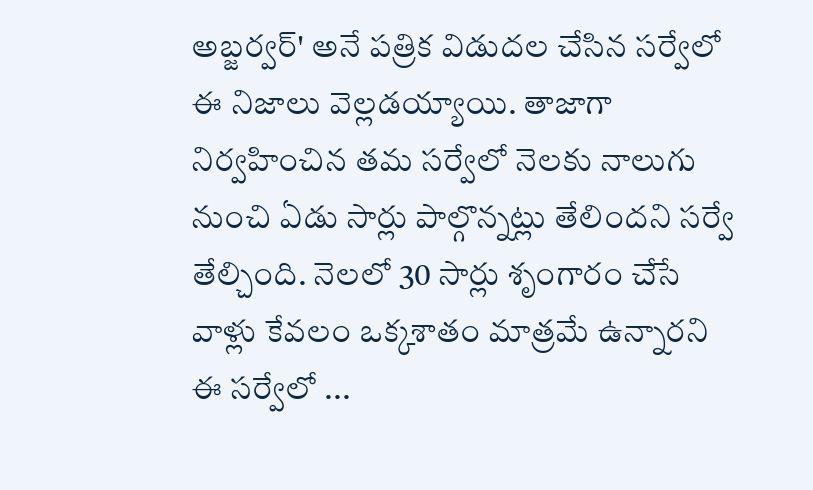అబ్జర్వర్' అనే పత్రిక విడుదల చేసిన సర్వేలో ఈ నిజాలు వెల్లడయ్యాయి. తాజాగా నిర్వహించిన తమ సర్వేలో నెలకు నాలుగు నుంచి ఏడు సార్లు పాల్గొన్నట్లు తేలిందని సర్వే తేల్చింది. నెలలో 30 సార్లు శృంగారం చేసే వాళ్లు కేవలం ఒక్కశాతం మాత్రమే ఉన్నారని ఈ సర్వేలో ...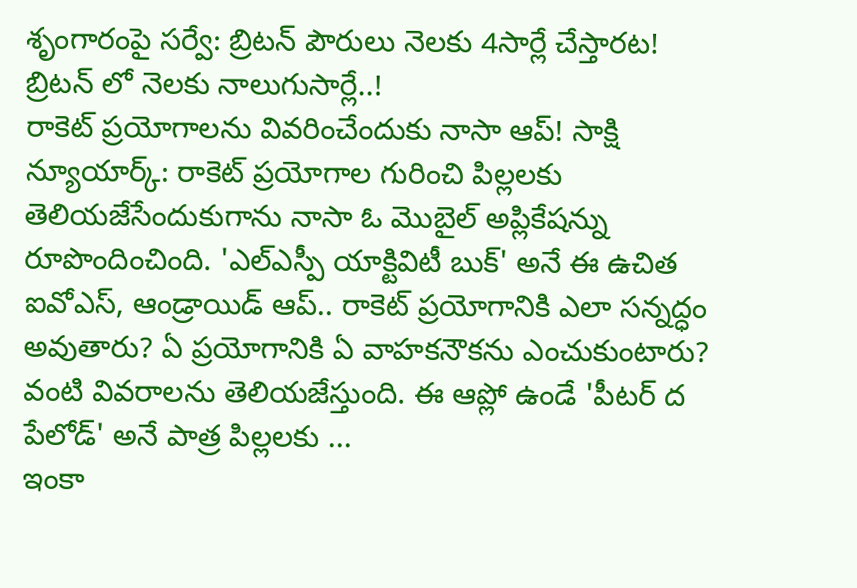శృంగారంపై సర్వే: బ్రిటన్ పౌరులు నెలకు 4సార్లే చేస్తారట!
బ్రిటన్ లో నెలకు నాలుగుసార్లే..!
రాకెట్ ప్రయోగాలను వివరించేందుకు నాసా ఆప్! సాక్షి
న్యూయార్క్: రాకెట్ ప్రయోగాల గురించి పిల్లలకు తెలియజేసేందుకుగాను నాసా ఓ మొబైల్ అప్లికేషన్ను రూపొందించింది. 'ఎల్ఎస్పీ యాక్టివిటీ బుక్' అనే ఈ ఉచిత ఐవోఎస్, ఆండ్రాయిడ్ ఆప్.. రాకెట్ ప్రయోగానికి ఎలా సన్నద్ధం అవుతారు? ఏ ప్రయోగానికి ఏ వాహకనౌకను ఎంచుకుంటారు? వంటి వివరాలను తెలియజేస్తుంది. ఈ ఆప్లో ఉండే 'పీటర్ ద పేలోడ్' అనే పాత్ర పిల్లలకు ...
ఇంకా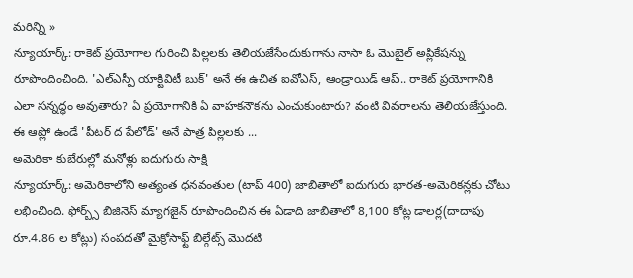మరిన్ని »
న్యూయార్క్: రాకెట్ ప్రయోగాల గురించి పిల్లలకు తెలియజేసేందుకుగాను నాసా ఓ మొబైల్ అప్లికేషన్ను రూపొందించింది. 'ఎల్ఎస్పీ యాక్టివిటీ బుక్' అనే ఈ ఉచిత ఐవోఎస్, ఆండ్రాయిడ్ ఆప్.. రాకెట్ ప్రయోగానికి ఎలా సన్నద్ధం అవుతారు? ఏ ప్రయోగానికి ఏ వాహకనౌకను ఎంచుకుంటారు? వంటి వివరాలను తెలియజేస్తుంది. ఈ ఆప్లో ఉండే 'పీటర్ ద పేలోడ్' అనే పాత్ర పిల్లలకు ...
అమెరికా కుబేరుల్లో మనోళ్లు ఐదుగురు సాక్షి
న్యూయార్క్: అమెరికాలోని అత్యంత ధనవంతుల (టాప్ 400) జాబితాలో ఐదుగురు భారత-అమెరికన్లకు చోటు లభించింది. ఫోర్బ్స్ బిజినెస్ మ్యాగజైన్ రూపొందించిన ఈ ఏడాది జాబితాలో 8,100 కోట్ల డాలర్ల(దాదాపు రూ.4.86 ల కోట్లు) సంపదతో మైక్రోసాఫ్ట్ బిల్గేట్స్ మొదటి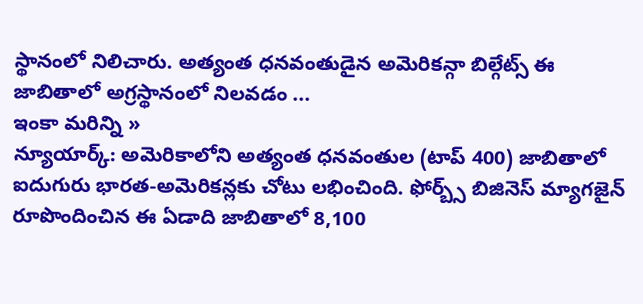స్థానంలో నిలిచారు. అత్యంత ధనవంతుడైన అమెరికన్గా బిల్గేట్స్ ఈ జాబితాలో అగ్రస్థానంలో నిలవడం ...
ఇంకా మరిన్ని »
న్యూయార్క్: అమెరికాలోని అత్యంత ధనవంతుల (టాప్ 400) జాబితాలో ఐదుగురు భారత-అమెరికన్లకు చోటు లభించింది. ఫోర్బ్స్ బిజినెస్ మ్యాగజైన్ రూపొందించిన ఈ ఏడాది జాబితాలో 8,100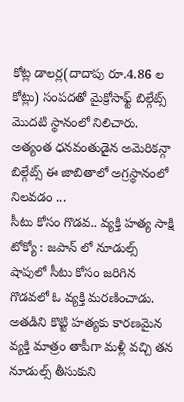కోట్ల డాలర్ల(దాదాపు రూ.4.86 ల కోట్లు) సంపదతో మైక్రోసాఫ్ట్ బిల్గేట్స్ మొదటి స్థానంలో నిలిచారు. అత్యంత ధనవంతుడైన అమెరికన్గా బిల్గేట్స్ ఈ జాబితాలో అగ్రస్థానంలో నిలవడం ...
సీటు కోసం గొడవ.. వ్యక్తి హత్య సాక్షి
టోక్యో : జపాన్ లో నూడుల్స్ షాపులో సీటు కోసం జరిగిన గొడవలో ఓ వ్యక్తి మరణించాడు. అతడిని కొట్టి హత్యకు కారణమైన వ్యక్తి మాత్రం తాపీగా మళ్లీ వచ్చి తన నూడుల్స్ తీసుకుని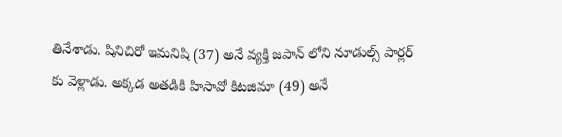తినేశాడు. షినిచిరో ఇమనిషి (37) అనే వ్యక్తి జపాన్ లోని నూడుల్స్ పార్లర్ కు వెళ్లాడు. అక్కడ అతడికి హిసావో కిటజిమా (49) అనే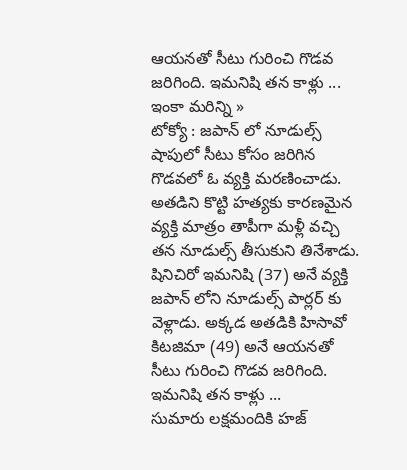ఆయనతో సీటు గురించి గొడవ జరిగింది. ఇమనిషి తన కాళ్లు ...
ఇంకా మరిన్ని »
టోక్యో : జపాన్ లో నూడుల్స్ షాపులో సీటు కోసం జరిగిన గొడవలో ఓ వ్యక్తి మరణించాడు. అతడిని కొట్టి హత్యకు కారణమైన వ్యక్తి మాత్రం తాపీగా మళ్లీ వచ్చి తన నూడుల్స్ తీసుకుని తినేశాడు. షినిచిరో ఇమనిషి (37) అనే వ్యక్తి జపాన్ లోని నూడుల్స్ పార్లర్ కు వెళ్లాడు. అక్కడ అతడికి హిసావో కిటజిమా (49) అనే ఆయనతో సీటు గురించి గొడవ జరిగింది. ఇమనిషి తన కాళ్లు ...
సుమారు లక్షమందికి హజ్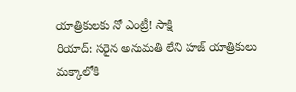యాత్రికులకు నో ఎంట్రీ! సాక్షి
రియాద్: సరైన అనుమతి లేని హజ్ యాత్రికులు మక్కాలోకి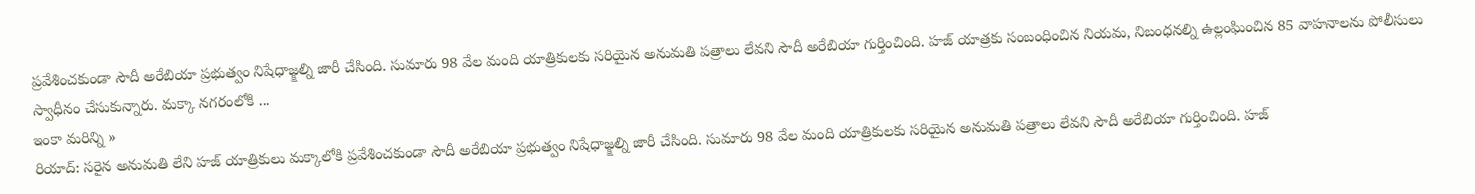ప్రవేశించకుండా సౌదీ అరేబియా ప్రభుత్వం నిషేధాజ్క్షల్ని జారీ చేసింది. సుమారు 98 వేల మంది యాత్రికులకు సరియైన అనుమతి పత్రాలు లేవని సౌదీ అరేబియా గుర్తించింది. హజ్ యాత్రకు సంబంధించిన నియమ, నిబంధనల్ని ఉల్లంఘించిన 85 వాహనాలను పోలీసులు స్వాధీనం చేసుకున్నారు. మక్కా నగరంలోకి ...
ఇంకా మరిన్ని »
రియాద్: సరైన అనుమతి లేని హజ్ యాత్రికులు మక్కాలోకి ప్రవేశించకుండా సౌదీ అరేబియా ప్రభుత్వం నిషేధాజ్క్షల్ని జారీ చేసింది. సుమారు 98 వేల మంది యాత్రికులకు సరియైన అనుమతి పత్రాలు లేవని సౌదీ అరేబియా గుర్తించింది. హజ్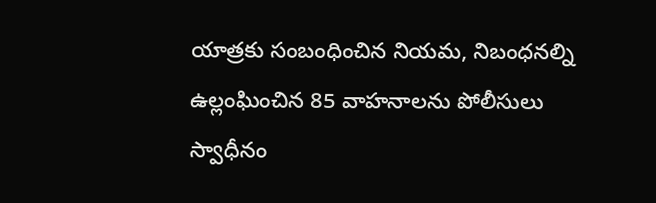యాత్రకు సంబంధించిన నియమ, నిబంధనల్ని ఉల్లంఘించిన 85 వాహనాలను పోలీసులు స్వాధీనం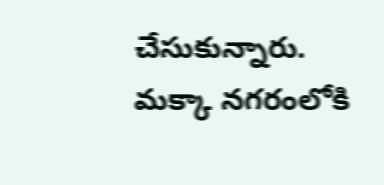చేసుకున్నారు. మక్కా నగరంలోకి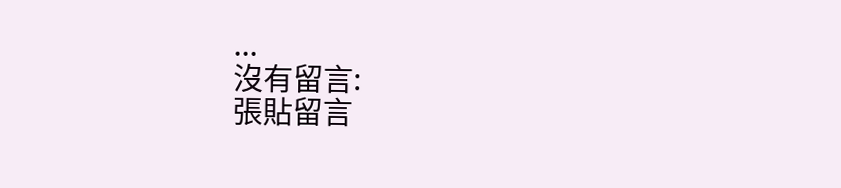...
沒有留言:
張貼留言